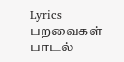Lyrics
பறவைகள் பாடல்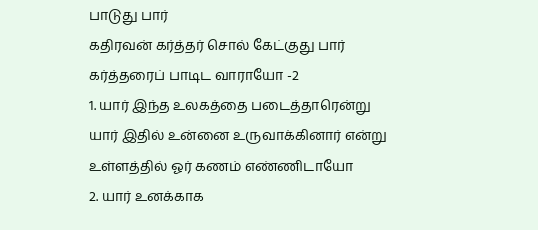பாடுது பார்
கதிரவன் கர்த்தர் சொல் கேட்குது பார்
கர்த்தரைப் பாடிட வாராயோ -2
1. யார் இந்த உலகத்தை படைத்தாரென்று
யார் இதில் உன்னை உருவாக்கினார் என்று
உள்ளத்தில் ஓர் கணம் எண்ணிடாயோ
2. யார் உனக்காக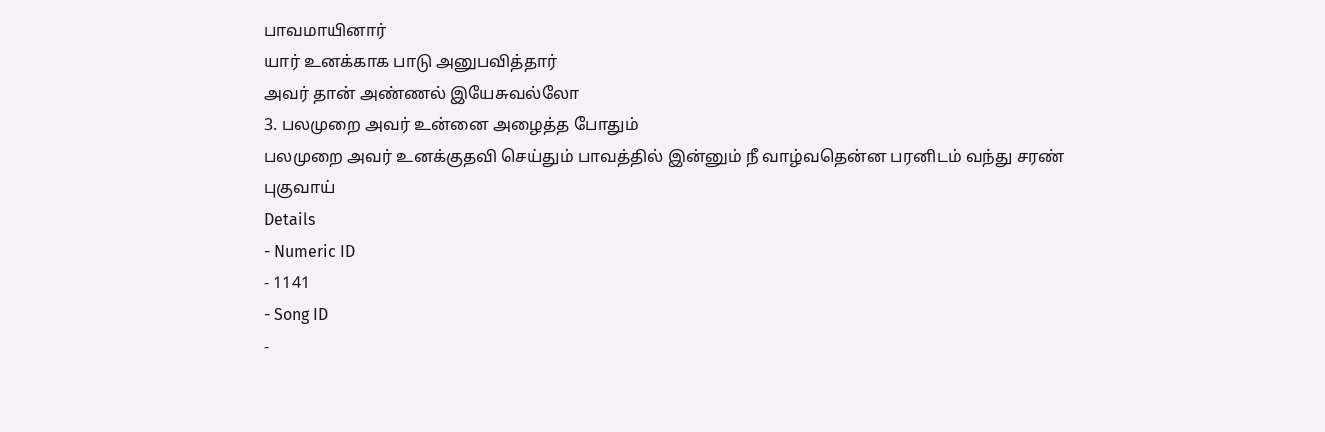பாவமாயினார்
யார் உனக்காக பாடு அனுபவித்தார்
அவர் தான் அண்ணல் இயேசுவல்லோ
3. பலமுறை அவர் உன்னை அழைத்த போதும்
பலமுறை அவர் உனக்குதவி செய்தும் பாவத்தில் இன்னும் நீ வாழ்வதென்ன பரனிடம் வந்து சரண் புகுவாய்
Details
- Numeric ID
- 1141
- Song ID
-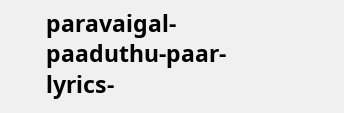paravaigal-paaduthu-paar-lyrics-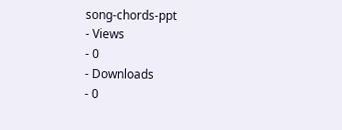song-chords-ppt
- Views
- 0
- Downloads
- 0